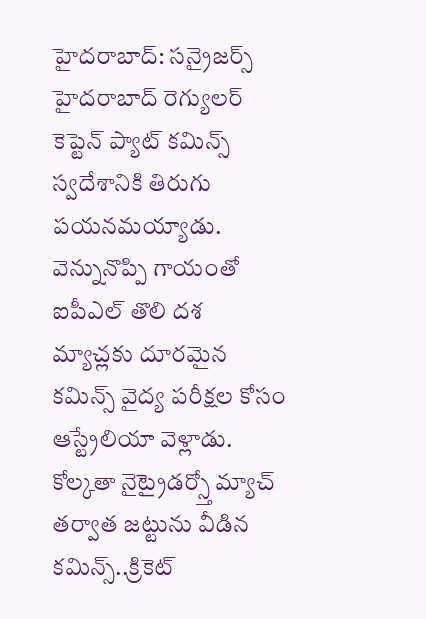హైదరాబాద్: సన్రైజర్స్ హైదరాబాద్ రెగ్యులర్ కెప్టెన్ ప్యాట్ కమిన్స్ స్వదేశానికి తిరుగు పయనమయ్యాడు. వెన్నునొప్పి గాయంతో ఐపీఎల్ తొలి దశ మ్యాచ్లకు దూరమైన కమిన్స్ వైద్య పరీక్షల కోసం ఆస్ట్రేలియా వెళ్లాడు. కోల్కతా నైట్రైడర్స్తో మ్యాచ్ తర్వాత జట్టును వీడిన కమిన్స్..క్రికెట్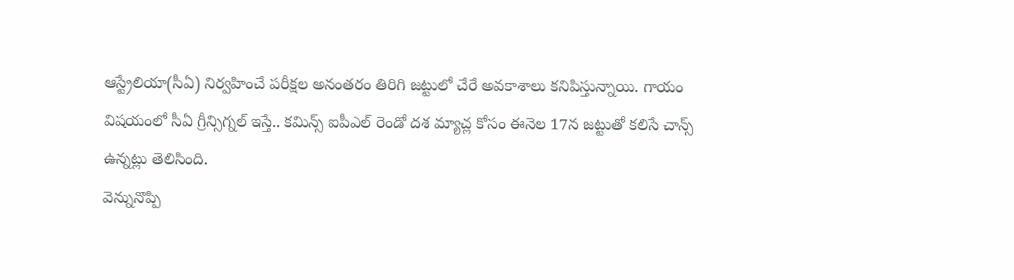ఆస్ట్రేలియా(సీఏ) నిర్వహించే పరీక్షల అనంతరం తిరిగి జట్టులో చేరే అవకాశాలు కనిపిస్తున్నాయి. గాయం విషయంలో సీఏ గ్రీన్సిగ్నల్ ఇస్తే.. కమిన్స్ ఐపీఎల్ రెండో దశ మ్యాచ్ల కోసం ఈనెల 17న జట్టుతో కలిసే చాన్స్ ఉన్నట్లు తెలిసింది.
వెన్నునొప్పి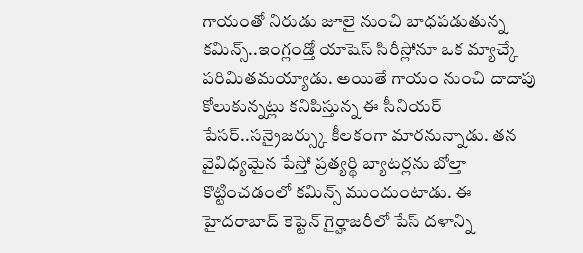గాయంతో నిరుడు జూలై నుంచి బాధపడుతున్న కమిన్స్..ఇంగ్లండ్తో యాషెస్ సిరీస్లోనూ ఒక మ్యాచ్కే పరిమితమయ్యాడు. అయితే గాయం నుంచి దాదాపు కోలుకున్నట్లు కనిపిస్తున్న ఈ సీనియర్ పేసర్..సన్రైజర్స్కు కీలకంగా మారనున్నాడు. తన వైవిధ్యమైన పేస్తో ప్రత్యర్థి బ్యాటర్లను బోల్తా కొట్టించడంలో కమిన్స్ ముందుంటాడు. ఈ హైదరాబాద్ కెప్టెన్ గైర్హాజరీలో పేస్ దళాన్ని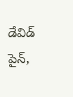డేవిడ్ పైన్,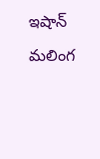ఇషాన్ మలింగ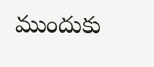ముందుకు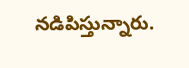నడిపిస్తున్నారు.